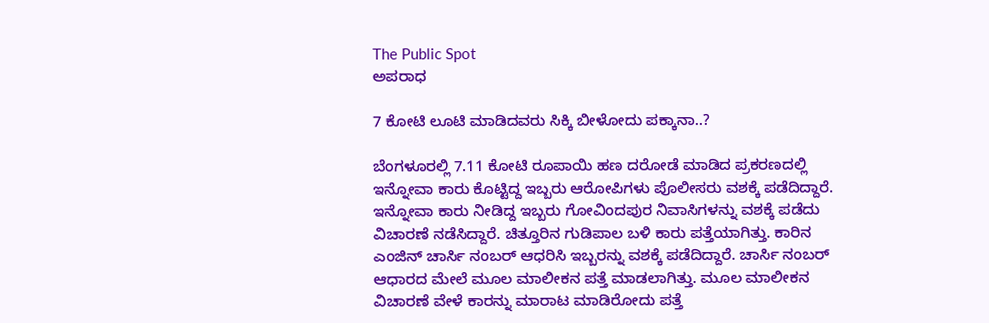The Public Spot
ಅಪರಾಧ

7 ಕೋಟಿ ಲೂಟಿ ಮಾಡಿದವರು ಸಿಕ್ಕಿ ಬೀಳೋದು ಪಕ್ಕಾನಾ..?

ಬೆಂಗಳೂರಲ್ಲಿ 7.11 ಕೋಟಿ ರೂಪಾಯಿ ಹಣ ದರೋಡೆ ಮಾಡಿದ ಪ್ರಕರಣದಲ್ಲಿ ಇನ್ನೋವಾ ಕಾರು ಕೊಟ್ಟಿದ್ದ ಇಬ್ಬರು ಆರೋಪಿಗಳು ಪೊಲೀಸರು ವಶಕ್ಕೆ ಪಡೆದಿದ್ದಾರೆ. ಇನ್ನೋವಾ ಕಾರು ನೀಡಿದ್ದ ಇಬ್ಬರು ಗೋವಿಂದಪುರ ನಿವಾಸಿಗಳನ್ನು ವಶಕ್ಕೆ ಪಡೆದು ವಿಚಾರಣೆ ನಡೆಸಿದ್ದಾರೆ. ಚಿತ್ತೂರಿನ ಗುಡಿಪಾಲ ಬಳಿ ಕಾರು ಪತ್ತೆಯಾಗಿತ್ತು. ಕಾರಿನ ಎಂಜಿನ್ ಚಾರ್ಸಿ ನಂಬರ್ ಆಧರಿಸಿ ಇಬ್ಬರನ್ನು ವಶಕ್ಕೆ ಪಡೆದಿದ್ದಾರೆ. ಚಾರ್ಸಿ ನಂಬರ್ ಆಧಾರದ ಮೇಲೆ ಮೂಲ ಮಾಲೀಕನ ಪತ್ತೆ ಮಾಡಲಾಗಿತ್ತು. ಮೂಲ ಮಾಲೀಕನ ವಿಚಾರಣೆ ವೇಳೆ ಕಾರನ್ನು ಮಾರಾಟ ಮಾಡಿರೋದು ಪತ್ತೆ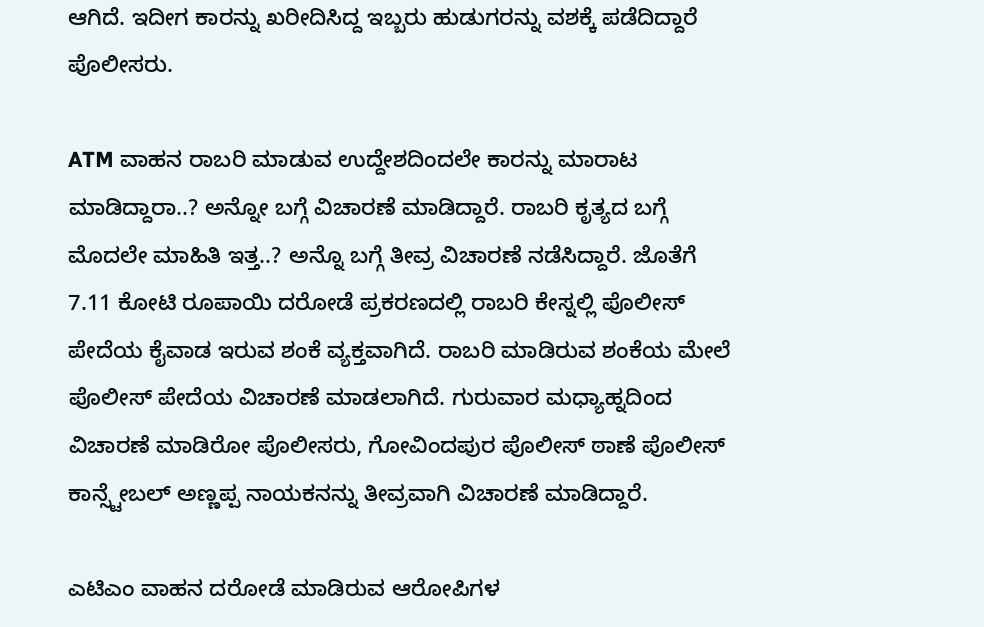ಆಗಿದೆ. ಇದೀಗ ಕಾರನ್ನು ಖರೀದಿಸಿದ್ದ ಇಬ್ಬರು ಹುಡುಗರನ್ನು ವಶಕ್ಕೆ ಪಡೆದಿದ್ದಾರೆ ಪೊಲೀಸರು.

ATM ವಾಹನ ರಾಬರಿ ಮಾಡುವ ಉದ್ದೇಶದಿಂದಲೇ ಕಾರನ್ನು ಮಾರಾಟ ಮಾಡಿದ್ದಾರಾ..? ಅನ್ನೋ ಬಗ್ಗೆ ವಿಚಾರಣೆ ಮಾಡಿದ್ದಾರೆ. ರಾಬರಿ ಕೃತ್ಯದ ಬಗ್ಗೆ ಮೊದಲೇ ಮಾಹಿತಿ ಇತ್ತ..? ಅನ್ನೊ ಬಗ್ಗೆ ತೀವ್ರ ವಿಚಾರಣೆ ನಡೆಸಿದ್ದಾರೆ. ಜೊತೆಗೆ 7.11 ಕೋಟಿ ರೂಪಾಯಿ ದರೋಡೆ ಪ್ರಕರಣದಲ್ಲಿ ರಾಬರಿ ಕೇಸ್ನಲ್ಲಿ ಪೊಲೀಸ್ ಪೇದೆಯ ಕೈವಾಡ ಇರುವ ಶಂಕೆ ವ್ಯಕ್ತವಾಗಿದೆ. ರಾಬರಿ ಮಾಡಿರುವ ಶಂಕೆಯ ಮೇಲೆ ಪೊಲೀಸ್ ಪೇದೆಯ ವಿಚಾರಣೆ ಮಾಡಲಾಗಿದೆ. ಗುರುವಾರ ಮಧ್ಯಾಹ್ನದಿಂದ ವಿಚಾರಣೆ ಮಾಡಿರೋ ಪೊಲೀಸರು, ಗೋವಿಂದಪುರ ಪೊಲೀಸ್ ಠಾಣೆ ಪೊಲೀಸ್ ಕಾನ್ಸ್ಟೇಬಲ್ ಅಣ್ಣಪ್ಪ ನಾಯಕನನ್ನು ತೀವ್ರವಾಗಿ ವಿಚಾರಣೆ ಮಾಡಿದ್ದಾರೆ.

ಎಟಿಎಂ ವಾಹನ ದರೋಡೆ ಮಾಡಿರುವ ಆರೋಪಿಗಳ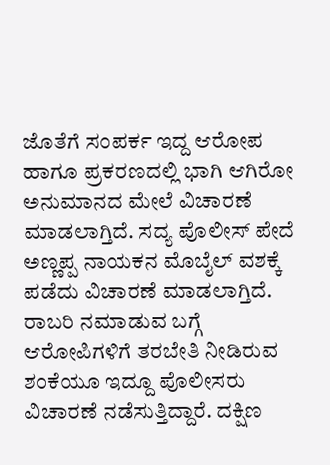ಜೊತೆಗೆ ಸಂಪರ್ಕ ಇದ್ದ ಆರೋಪ ಹಾಗೂ ಪ್ರಕರಣದಲ್ಲಿ ಭಾಗಿ ಆಗಿರೋ ಅನುಮಾನದ ಮೇಲೆ ವಿಚಾರಣೆ ಮಾಡಲಾಗ್ತಿದೆ. ಸದ್ಯ ಪೊಲೀಸ್ ಪೇದೆ ಅಣ್ಣಪ್ಪ ನಾಯಕನ ಮೊಬೈಲ್ ವಶಕ್ಕೆ ಪಡೆದು ವಿಚಾರಣೆ ಮಾಡಲಾಗ್ತಿದೆ. ರಾಬರಿ ನಮಾಡುವ ಬಗ್ಗೆ ಆರೋಪಿಗಳಿಗೆ ತರಬೇತಿ ನೀಡಿರುವ ಶಂಕೆಯೂ ಇದ್ದೂ ಪೊಲೀಸರು ವಿಚಾರಣೆ ನಡೆಸುತ್ತಿದ್ದಾರೆ. ದಕ್ಷಿಣ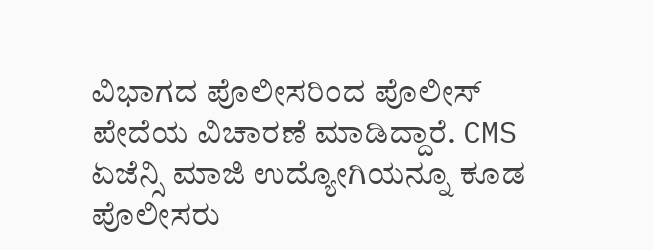ವಿಭಾಗದ ಪೊಲೀಸರಿಂದ ಪೊಲೀಸ್ ಪೇದೆಯ ವಿಚಾರಣೆ ಮಾಡಿದ್ದಾರೆ. CMS ಏಜೆನ್ಸಿ ಮಾಜಿ ಉದ್ಯೋಗಿಯನ್ನೂ ಕೂಡ ಪೊಲೀಸರು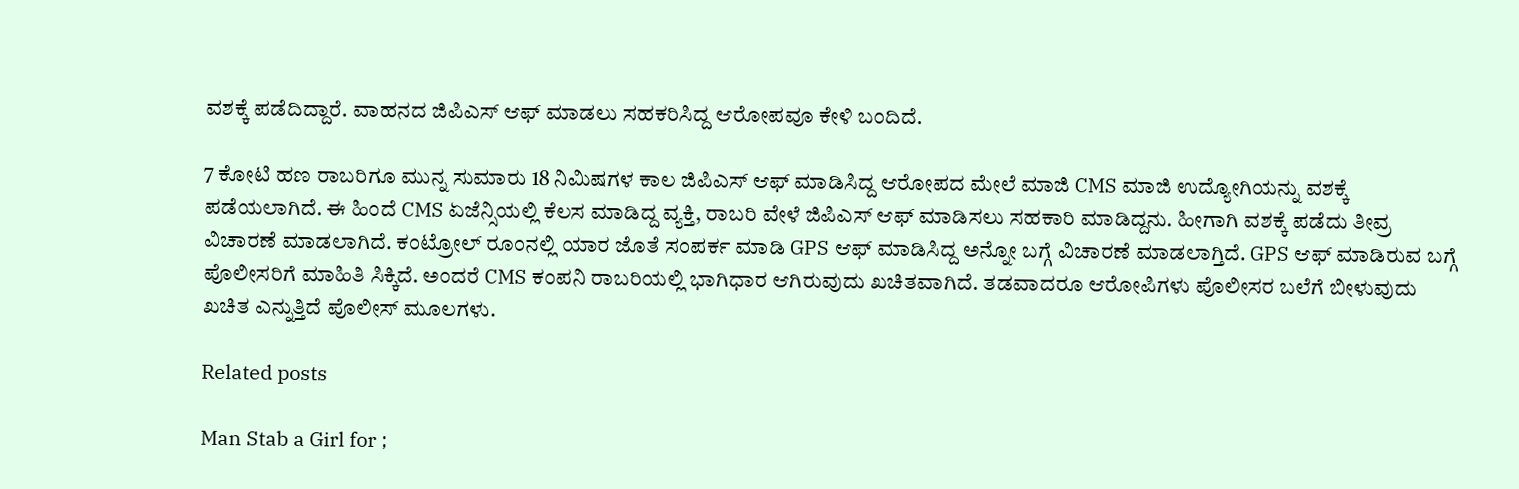ವಶಕ್ಕೆ ಪಡೆದಿದ್ದಾರೆ. ವಾಹನದ ಜಿಪಿಎಸ್ ಆಫ್ ಮಾಡಲು ಸಹಕರಿಸಿದ್ದ ಆರೋಪವೂ ಕೇಳಿ ಬಂದಿದೆ.

7 ಕೋಟಿ ಹಣ ರಾಬರಿಗೂ ಮುನ್ನ ಸುಮಾರು 18 ನಿಮಿಷಗಳ ಕಾಲ ಜಿಪಿಎಸ್ ಆಫ್ ಮಾಡಿಸಿದ್ದ ಆರೋಪದ ಮೇಲೆ ಮಾಜಿ CMS ಮಾಜಿ ಉದ್ಯೋಗಿಯನ್ನು ವಶಕ್ಕೆ ಪಡೆಯಲಾಗಿದೆ. ಈ‌ ಹಿಂದೆ CMS ಏಜೆನ್ಸಿಯಲ್ಲಿ ಕೆಲಸ ಮಾಡಿದ್ದ ವ್ಯಕ್ತಿ, ರಾಬರಿ ವೇಳೆ ಜಿಪಿಎಸ್ ಆಫ್ ಮಾಡಿಸಲು ಸಹಕಾರಿ ಮಾಡಿದ್ದನು. ಹೀಗಾಗಿ ವಶಕ್ಕೆ ಪಡೆದು ತೀವ್ರ ವಿಚಾರಣೆ ಮಾಡಲಾಗಿದೆ. ಕಂಟ್ರೋಲ್ ರೂಂನಲ್ಲಿ ಯಾರ ಜೊತೆ ಸಂಪರ್ಕ ಮಾಡಿ GPS ಆಫ್ ಮಾಡಿಸಿದ್ದ ಅನ್ನೋ ಬಗ್ಗೆ ವಿಚಾರಣೆ ಮಾಡಲಾಗ್ತಿದೆ. GPS ಆಫ್ ಮಾಡಿರುವ ಬಗ್ಗೆ ಪೊಲೀಸರಿಗೆ ಮಾಹಿತಿ ಸಿಕ್ಕಿದೆ. ಅಂದರೆ CMS ಕಂಪನಿ ರಾಬರಿಯಲ್ಲಿ ಭಾಗಿಧಾರ ಆಗಿರುವುದು ಖಚಿತವಾಗಿದೆ. ತಡವಾದರೂ ಆರೋಪಿಗಳು ಪೊಲೀಸರ ಬಲೆಗೆ ಬೀಳುವುದು ಖಚಿತ ಎನ್ನುತ್ತಿದೆ ಪೊಲೀಸ್ ಮೂಲಗಳು.

Related posts

Man Stab a Girl for ;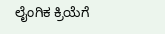ಲೈಂಗಿಕ ಕ್ರಿಯೆಗೆ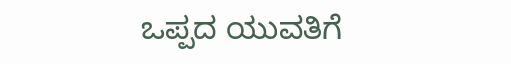ಒಪ್ಪದ ಯುವತಿಗೆ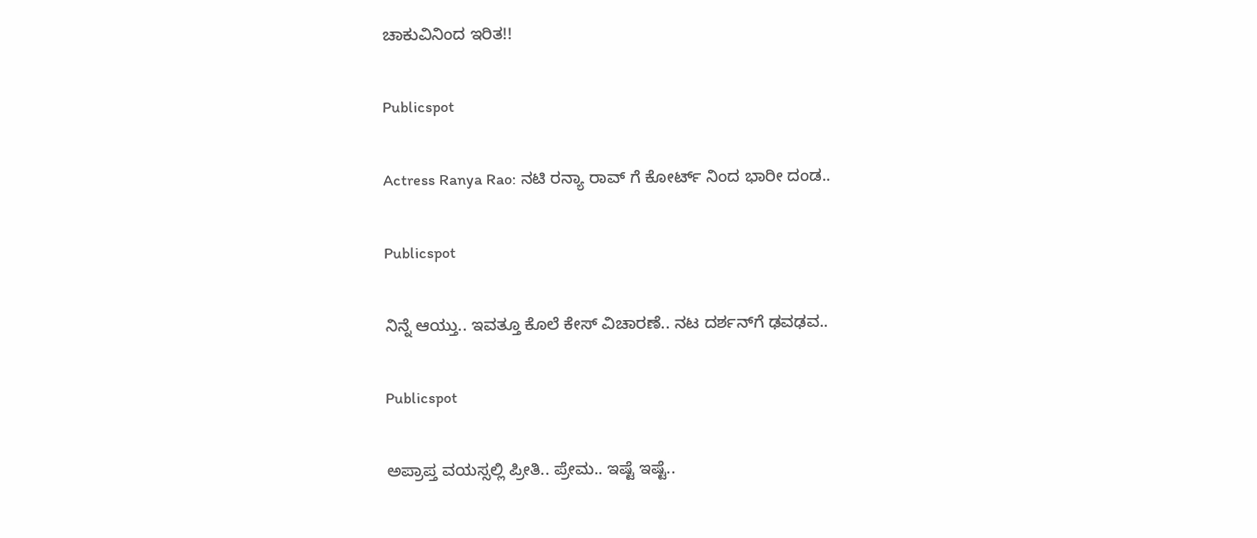ಚಾಕುವಿನಿಂದ ಇರಿತ!!

Publicspot

Actress Ranya Rao: ನಟಿ ರನ್ಯಾ ರಾವ್ ಗೆ ಕೋರ್ಟ್ ನಿಂದ ಭಾರೀ ದಂಡ..

Publicspot

ನಿನ್ನೆ ಆಯ್ತು.. ಇವತ್ತೂ ಕೊಲೆ ಕೇಸ್‌ ವಿಚಾರಣೆ.. ನಟ ದರ್ಶನ್‌ಗೆ ಢವಢವ..

Publicspot

ಅಪ್ರಾಪ್ತ ವಯಸ್ಸಲ್ಲಿ ಪ್ರೀತಿ.. ಪ್ರೇಮ.. ಇಷ್ಟೆ ಇಷ್ಟೆ..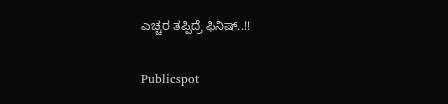ಎಚ್ಚರ ತಪ್ಪಿದ್ರೆ ಫಿನಿಷ್..!!

Publicspot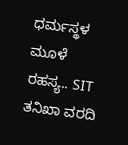ಧರ್ಮಸ್ಥಳ ಮೂಳೆ ರಹಸ್ಯ.. SIT ತನಿಖಾ ವರದಿ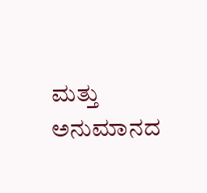ಮತ್ತು ಅನುಮಾನದ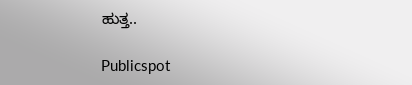ಹುತ್ತ..

Publicspot